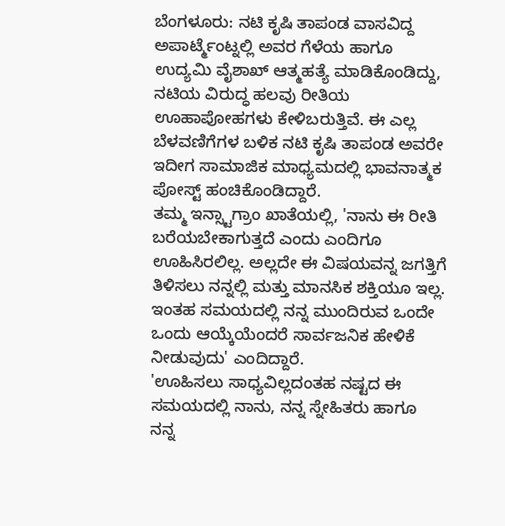ಬೆಂಗಳೂರು: ನಟಿ ಕೃಷಿ ತಾಪಂಡ ವಾಸವಿದ್ದ ಅಪಾರ್ಟ್ಮೆಂಟ್ನಲ್ಲಿ ಅವರ ಗೆಳೆಯ ಹಾಗೂ ಉದ್ಯಮಿ ವೈಶಾಖ್ ಆತ್ಮಹತ್ಯೆ ಮಾಡಿಕೊಂಡಿದ್ದು, ನಟಿಯ ವಿರುದ್ಧ ಹಲವು ರೀತಿಯ ಊಹಾಪೋಹಗಳು ಕೇಳಿಬರುತ್ತಿವೆ. ಈ ಎಲ್ಲ ಬೆಳವಣಿಗೆಗಳ ಬಳಿಕ ನಟಿ ಕೃಷಿ ತಾಪಂಡ ಅವರೇ ಇದೀಗ ಸಾಮಾಜಿಕ ಮಾಧ್ಯಮದಲ್ಲಿ ಭಾವನಾತ್ಮಕ ಪೋಸ್ಟ್ ಹಂಚಿಕೊಂಡಿದ್ದಾರೆ.
ತಮ್ಮ ಇನ್ಸ್ಟಾಗ್ರಾಂ ಖಾತೆಯಲ್ಲಿ, 'ನಾನು ಈ ರೀತಿ ಬರೆಯಬೇಕಾಗುತ್ತದೆ ಎಂದು ಎಂದಿಗೂ ಊಹಿಸಿರಲಿಲ್ಲ. ಅಲ್ಲದೇ ಈ ವಿಷಯವನ್ನ ಜಗತ್ತಿಗೆ ತಿಳಿಸಲು ನನ್ನಲ್ಲಿ ಮತ್ತು ಮಾನಸಿಕ ಶಕ್ತಿಯೂ ಇಲ್ಲ. ಇಂತಹ ಸಮಯದಲ್ಲಿ ನನ್ನ ಮುಂದಿರುವ ಒಂದೇ ಒಂದು ಆಯ್ಕೆಯೆಂದರೆ ಸಾರ್ವಜನಿಕ ಹೇಳಿಕೆ ನೀಡುವುದು' ಎಂದಿದ್ದಾರೆ.
'ಊಹಿಸಲು ಸಾಧ್ಯವಿಲ್ಲದಂತಹ ನಷ್ಟದ ಈ ಸಮಯದಲ್ಲಿ ನಾನು, ನನ್ನ ಸ್ನೇಹಿತರು ಹಾಗೂ ನನ್ನ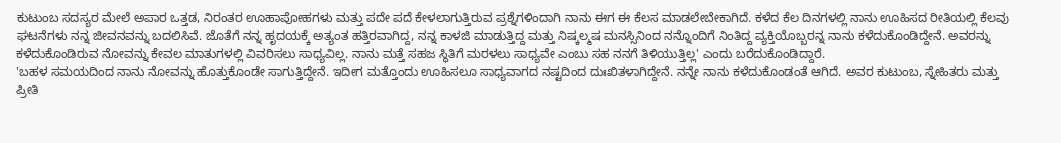ಕುಟುಂಬ ಸದಸ್ಯರ ಮೇಲೆ ಅಪಾರ ಒತ್ತಡ, ನಿರಂತರ ಊಹಾಪೋಹಗಳು ಮತ್ತು ಪದೇ ಪದೆ ಕೇಳಲಾಗುತ್ತಿರುವ ಪ್ರಶ್ನೆಗಳಿಂದಾಗಿ ನಾನು ಈಗ ಈ ಕೆಲಸ ಮಾಡಲೇಬೇಕಾಗಿದೆ. ಕಳೆದ ಕೆಲ ದಿನಗಳಲ್ಲಿ ನಾನು ಊಹಿಸದ ರೀತಿಯಲ್ಲಿ ಕೆಲವು ಘಟನೆಗಳು ನನ್ನ ಜೀವನವನ್ನು ಬದಲಿಸಿವೆ. ಜೊತೆಗೆ ನನ್ನ ಹೃದಯಕ್ಕೆ ಅತ್ಯಂತ ಹತ್ತಿರವಾಗಿದ್ದ, ನನ್ನ ಕಾಳಜಿ ಮಾಡುತ್ತಿದ್ದ ಮತ್ತು ನಿಷ್ಕಲ್ಮಷ ಮನಸ್ಸಿನಿಂದ ನನ್ನೊಂದಿಗೆ ನಿಂತಿದ್ದ ವ್ಯಕ್ತಿಯೊಬ್ಬರನ್ನ ನಾನು ಕಳೆದುಕೊಂಡಿದ್ದೇನೆ. ಅವರನ್ನು ಕಳೆದುಕೊಂಡಿರುವ ನೋವನ್ನು ಕೇವಲ ಮಾತುಗಳಲ್ಲಿ ವಿವರಿಸಲು ಸಾಧ್ಯವಿಲ್ಲ. ನಾನು ಮತ್ತೆ ಸಹಜ ಸ್ಥಿತಿಗೆ ಮರಳಲು ಸಾಧ್ಯವೇ ಎಂಬು ಸಹ ನನಗೆ ತಿಳಿಯುತ್ತಿಲ್ಲ' ಎಂದು ಬರೆದುಕೊಂಡಿದ್ದಾರೆ.
'ಬಹಳ ಸಮಯದಿಂದ ನಾನು ನೋವನ್ನು ಹೊತ್ತುಕೊಂಡೇ ಸಾಗುತ್ತಿದ್ದೇನೆ. ಇದೀಗ ಮತ್ತೊಂದು ಊಹಿಸಲೂ ಸಾಧ್ಯವಾಗದ ನಷ್ಟದಿಂದ ದುಃಖಿತಳಾಗಿದ್ದೇನೆ. ನನ್ನೇ ನಾನು ಕಳೆದುಕೊಂಡಂತೆ ಆಗಿದೆ. ಅವರ ಕುಟುಂಬ, ಸ್ನೇಹಿತರು ಮತ್ತು ಪ್ರೀತಿ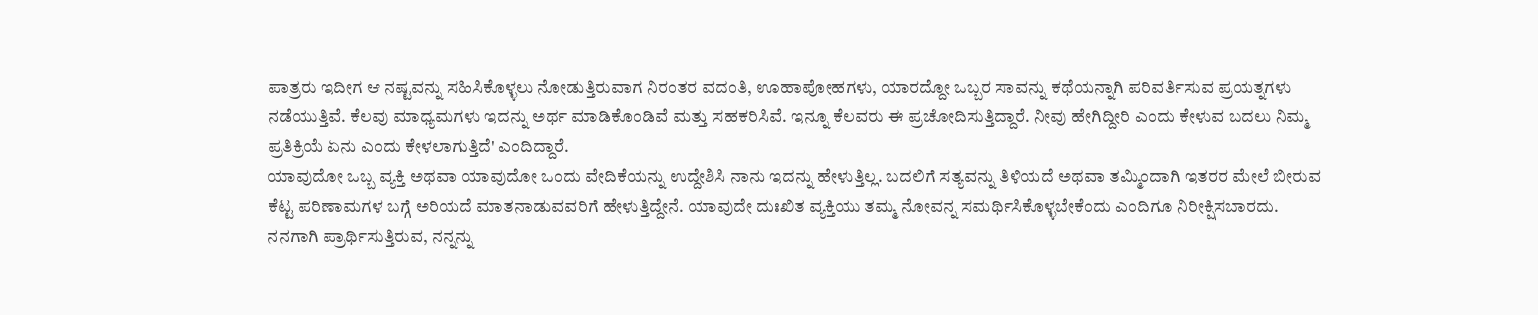ಪಾತ್ರರು ಇದೀಗ ಆ ನಷ್ಟವನ್ನು ಸಹಿಸಿಕೊಳ್ಳಲು ನೋಡುತ್ತಿರುವಾಗ ನಿರಂತರ ವದಂತಿ, ಊಹಾಪೋಹಗಳು, ಯಾರದ್ದೋ ಒಬ್ಬರ ಸಾವನ್ನು ಕಥೆಯನ್ನಾಗಿ ಪರಿವರ್ತಿಸುವ ಪ್ರಯತ್ನಗಳು ನಡೆಯುತ್ತಿವೆ. ಕೆಲವು ಮಾಧ್ಯಮಗಳು ಇದನ್ನು ಅರ್ಥ ಮಾಡಿಕೊಂಡಿವೆ ಮತ್ತು ಸಹಕರಿಸಿವೆ. ಇನ್ನೂ ಕೆಲವರು ಈ ಪ್ರಚೋದಿಸುತ್ತಿದ್ದಾರೆ. ನೀವು ಹೇಗಿದ್ದೀರಿ ಎಂದು ಕೇಳುವ ಬದಲು ನಿಮ್ಮ ಪ್ರತಿಕ್ರಿಯೆ ಏನು ಎಂದು ಕೇಳಲಾಗುತ್ತಿದೆ' ಎಂದಿದ್ದಾರೆ.
ಯಾವುದೋ ಒಬ್ಬ ವ್ಯಕ್ತಿ ಅಥವಾ ಯಾವುದೋ ಒಂದು ವೇದಿಕೆಯನ್ನು ಉದ್ದೇಶಿಸಿ ನಾನು ಇದನ್ನು ಹೇಳುತ್ತಿಲ್ಲ. ಬದಲಿಗೆ ಸತ್ಯವನ್ನು ತಿಳಿಯದೆ ಅಥವಾ ತಮ್ಮಿಂದಾಗಿ ಇತರರ ಮೇಲೆ ಬೀರುವ ಕೆಟ್ಟ ಪರಿಣಾಮಗಳ ಬಗ್ಗೆ ಅರಿಯದೆ ಮಾತನಾಡುವವರಿಗೆ ಹೇಳುತ್ತಿದ್ದೇನೆ. ಯಾವುದೇ ದುಃಖಿತ ವ್ಯಕ್ತಿಯು ತಮ್ಮ ನೋವನ್ನ ಸಮರ್ಥಿಸಿಕೊಳ್ಳಬೇಕೆಂದು ಎಂದಿಗೂ ನಿರೀಕ್ಷಿಸಬಾರದು. ನನಗಾಗಿ ಪ್ರಾರ್ಥಿಸುತ್ತಿರುವ, ನನ್ನನ್ನು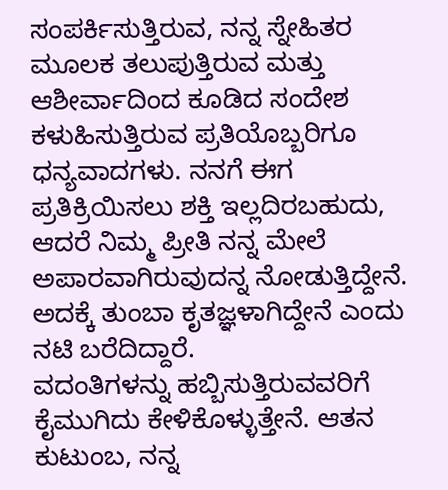ಸಂಪರ್ಕಿಸುತ್ತಿರುವ, ನನ್ನ ಸ್ನೇಹಿತರ ಮೂಲಕ ತಲುಪುತ್ತಿರುವ ಮತ್ತು ಆಶೀರ್ವಾದಿಂದ ಕೂಡಿದ ಸಂದೇಶ ಕಳುಹಿಸುತ್ತಿರುವ ಪ್ರತಿಯೊಬ್ಬರಿಗೂ ಧನ್ಯವಾದಗಳು. ನನಗೆ ಈಗ ಪ್ರತಿಕ್ರಿಯಿಸಲು ಶಕ್ತಿ ಇಲ್ಲದಿರಬಹುದು, ಆದರೆ ನಿಮ್ಮ ಪ್ರೀತಿ ನನ್ನ ಮೇಲೆ ಅಪಾರವಾಗಿರುವುದನ್ನ ನೋಡುತ್ತಿದ್ದೇನೆ. ಅದಕ್ಕೆ ತುಂಬಾ ಕೃತಜ್ಞಳಾಗಿದ್ದೇನೆ ಎಂದು ನಟಿ ಬರೆದಿದ್ದಾರೆ.
ವದಂತಿಗಳನ್ನು ಹಬ್ಬಿಸುತ್ತಿರುವವರಿಗೆ ಕೈಮುಗಿದು ಕೇಳಿಕೊಳ್ಳುತ್ತೇನೆ. ಆತನ ಕುಟುಂಬ, ನನ್ನ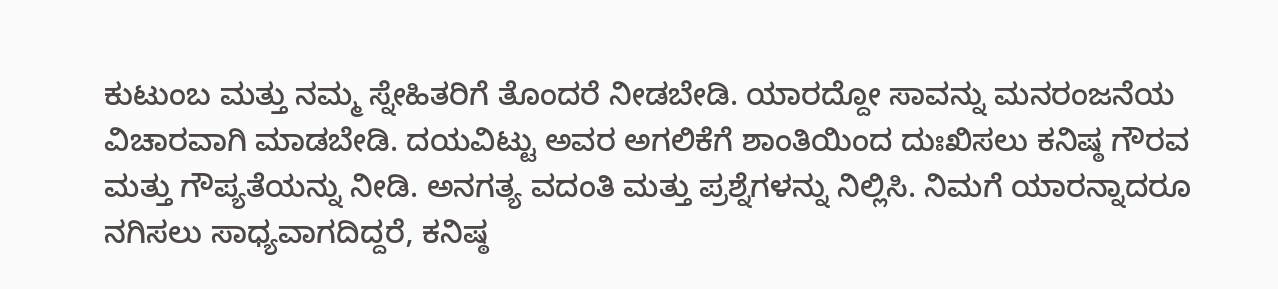ಕುಟುಂಬ ಮತ್ತು ನಮ್ಮ ಸ್ನೇಹಿತರಿಗೆ ತೊಂದರೆ ನೀಡಬೇಡಿ. ಯಾರದ್ದೋ ಸಾವನ್ನು ಮನರಂಜನೆಯ ವಿಚಾರವಾಗಿ ಮಾಡಬೇಡಿ. ದಯವಿಟ್ಟು ಅವರ ಅಗಲಿಕೆಗೆ ಶಾಂತಿಯಿಂದ ದುಃಖಿಸಲು ಕನಿಷ್ಠ ಗೌರವ ಮತ್ತು ಗೌಪ್ಯತೆಯನ್ನು ನೀಡಿ. ಅನಗತ್ಯ ವದಂತಿ ಮತ್ತು ಪ್ರಶ್ನೆಗಳನ್ನು ನಿಲ್ಲಿಸಿ. ನಿಮಗೆ ಯಾರನ್ನಾದರೂ ನಗಿಸಲು ಸಾಧ್ಯವಾಗದಿದ್ದರೆ, ಕನಿಷ್ಠ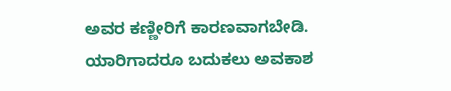ಅವರ ಕಣ್ಣೀರಿಗೆ ಕಾರಣವಾಗಬೇಡಿ. ಯಾರಿಗಾದರೂ ಬದುಕಲು ಅವಕಾಶ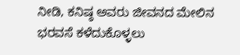ನೀಡಿ, ಕನಿಷ್ಠ ಅವರು ಜೀವನದ ಮೇಲಿನ ಭರವಸೆ ಕಳೆದುಕೊಳ್ಳಲು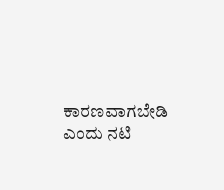ಕಾರಣವಾಗಬೇಡಿ ಎಂದು ನಟಿ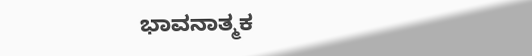ಭಾವನಾತ್ಮಕ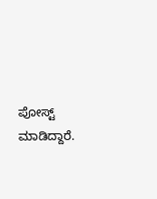ಪೋಸ್ಟ್ ಮಾಡಿದ್ದಾರೆ.